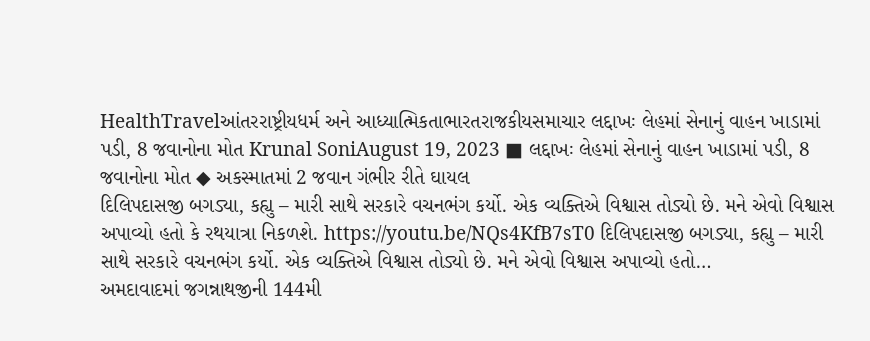HealthTravelઆંતરરાષ્ટ્રીયધર્મ અને આધ્યાત્મિકતાભારતરાજકીયસમાચાર લદ્દાખઃ લેહમાં સેનાનું વાહન ખાડામાં પડી, 8 જવાનોના મોત Krunal SoniAugust 19, 2023 ■ લદ્દાખઃ લેહમાં સેનાનું વાહન ખાડામાં પડી, 8 જવાનોના મોત ◆ અકસ્માતમાં 2 જવાન ગંભીર રીતે ઘાયલ
દિલિપદાસજી બગડ્યા, કહ્યુ – મારી સાથે સરકારે વચનભંગ કર્યો. એક વ્યક્તિએ વિશ્વાસ તોડ્યો છે. મને એવો વિશ્વાસ અપાવ્યો હતો કે રથયાત્રા નિકળશે. https://youtu.be/NQs4KfB7sT0 દિલિપદાસજી બગડ્યા, કહ્યુ – મારી સાથે સરકારે વચનભંગ કર્યો. એક વ્યક્તિએ વિશ્વાસ તોડ્યો છે. મને એવો વિશ્વાસ અપાવ્યો હતો…
અમદાવાદમાં જગન્નાથજીની 144મી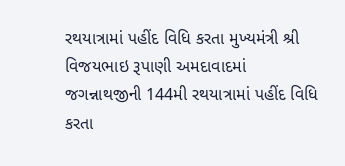રથયાત્રામાં પહીંદ વિધિ કરતા મુખ્યમંત્રી શ્રી વિજયભાઇ રૂપાણી અમદાવાદમાં જગન્નાથજીની 144મી રથયાત્રામાં પહીંદ વિધિ કરતા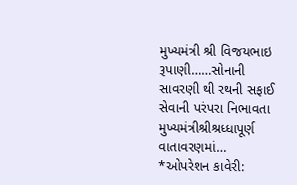મુખ્યમંત્રી શ્રી વિજયભાઇ રૂપાણી……સોનાની સાવરણી થી રથની સફાઈ સેવાની પરંપરા નિભાવતા મુખ્યમંત્રીશ્રીશ્રધ્ધાપૂર્ણ વાતાવરણમાં…
*ઓપરેશન કાવેરી: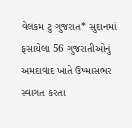વેલકમ ટુ ગુજરાત* સુદાનમાં ફસાયેલા 56 ગુજરાતીઓનું અમદાવાદ ખાતે ઉષ્માસભર સ્વાગત કરતા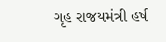ગૃહ રાજયમંત્રી હર્ષ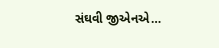સંઘવી જીએનએ…